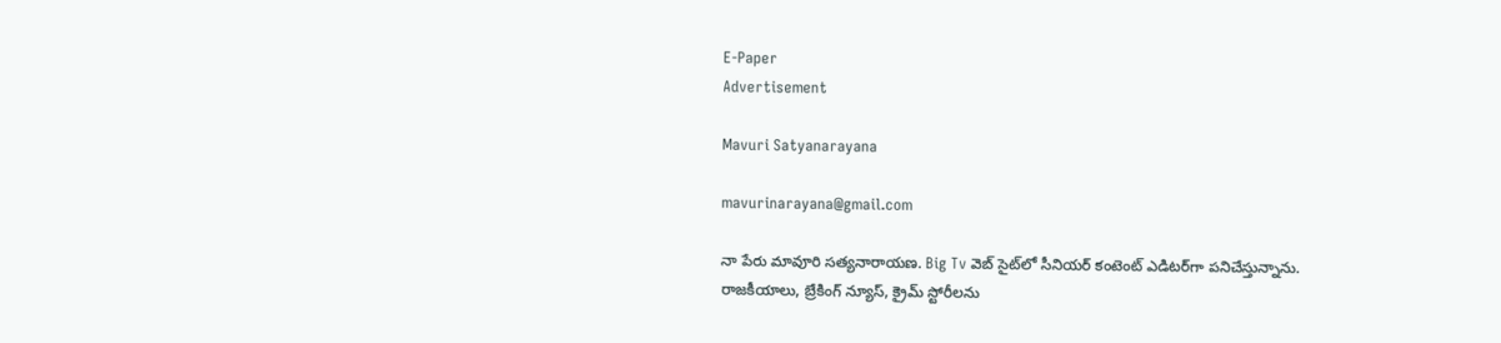E-Paper
Advertisement

Mavuri Satyanarayana

mavurinarayana@gmail.com

నా పేరు మావూరి సత్యనారాయణ. Big Tv వెబ్ సైట్‌లో సీనియర్ కంటెంట్ ఎడిటర్‌గా పనిచేస్తున్నాను. రాజకీయాలు, బ్రేకింగ్ న్యూస్, క్రైమ్ స్టోరీలను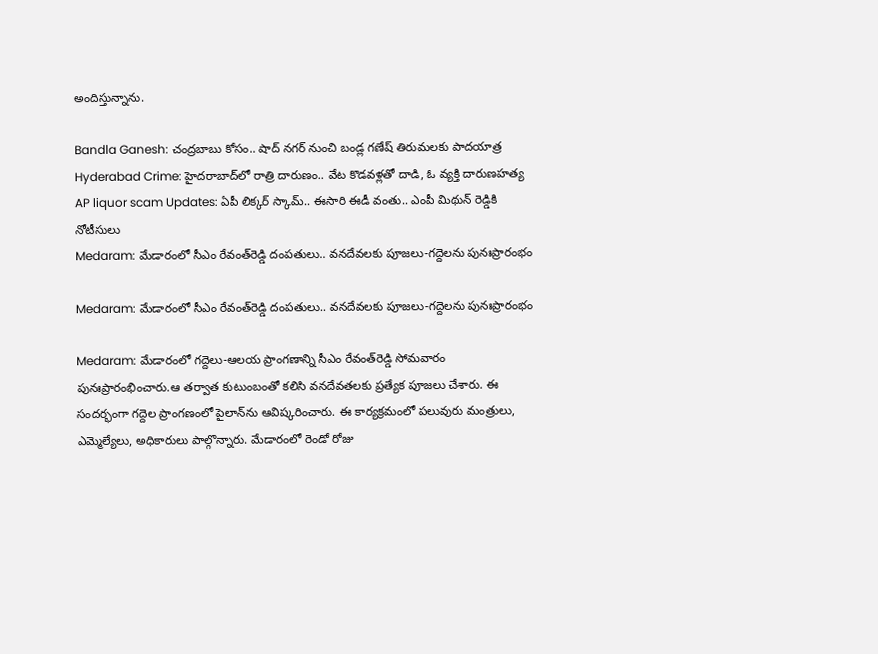అందిస్తున్నాను.

Bandla Ganesh: చంద్రబాబు కోసం.. షాద్ నగర్ నుంచి బండ్ల గణేష్ తిరుమలకు పాదయాత్ర
Hyderabad Crime: హైదరాబాద్‌లో రాత్రి దారుణం.. వేట కొడవళ్లతో దాడి, ఓ వ్యక్తి దారుణహత్య
AP liquor scam Updates: ఏపీ లిక్కర్ స్కామ్.. ఈసారి ఈడీ వంతు.. ఎంపీ మిథున్ రెడ్డికి నోటీసులు
Medaram: మేడారంలో సీఎం రేవంత్‌రెడ్డి దంపతులు.. వనదేవలకు పూజలు-గద్దెలను పునఃప్రారంభం

Medaram: మేడారంలో సీఎం రేవంత్‌రెడ్డి దంపతులు.. వనదేవలకు పూజలు-గద్దెలను పునఃప్రారంభం

Medaram: మేడారంలో గద్దెలు-ఆలయ ప్రాంగణాన్ని సీఎం రేవంత్‌రెడ్డి సోమవారం పునఃప్రారంభించారు.ఆ తర్వాత కుటుంబంతో కలిసి వనదేవతలకు ప్రత్యేక పూజలు చేశారు. ఈ సందర్భంగా గద్దెల ప్రాంగణంలో పైలాన్‌ను ఆవిష్కరించారు. ఈ కార్యక్రమంలో పలువురు మంత్రులు, ఎమ్మెల్యేలు, అధికారులు పాల్గొన్నారు. మేడారంలో రెండో రోజు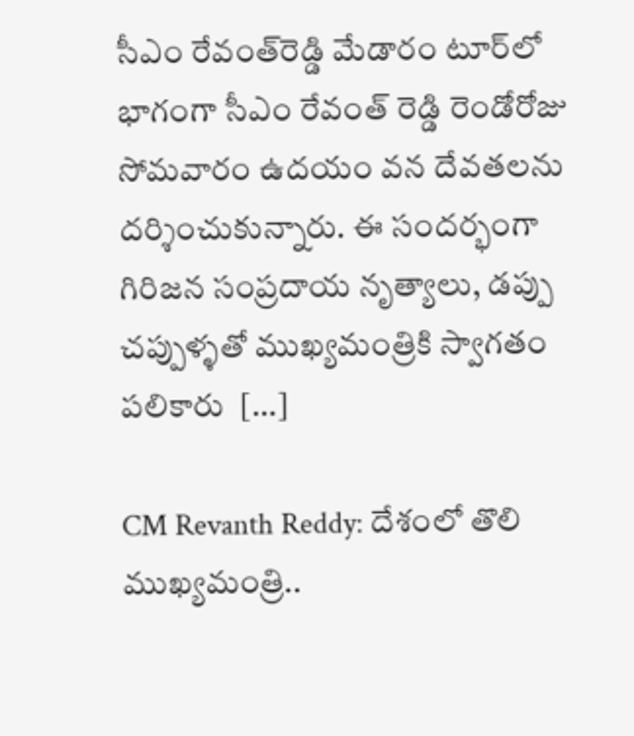సీఎం రేవంత్‌రెడ్డి మేడారం టూర్‌లో భాగంగా సీఎం రేవంత్ రెడ్డి రెండో‌రోజు సోమవారం ఉదయం వన దేవతలను దర్శించుకున్నారు. ఈ సందర్భంగా గిరిజన సంప్రదాయ నృత్యాలు, డప్పు చప్పుళ్ళతో ముఖ్యమంత్రికి స్వాగతం పలికారు  […]

CM Revanth Reddy: దేశంలో తొలి ముఖ్యమంత్రి..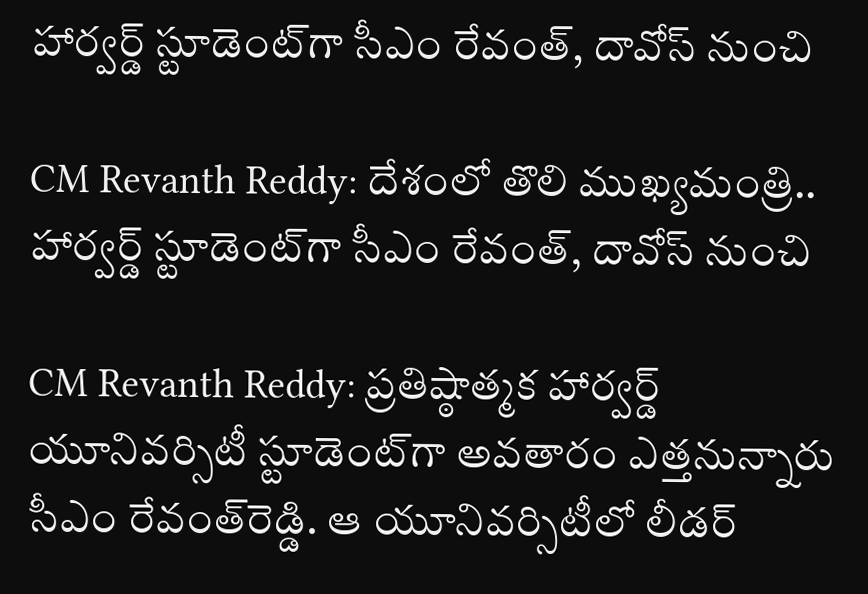హార్వర్డ్‌ స్టూడెంట్‌గా సీఎం రేవంత్‌, దావోస్ నుంచి

CM Revanth Reddy: దేశంలో తొలి ముఖ్యమంత్రి.. హార్వర్డ్‌ స్టూడెంట్‌గా సీఎం రేవంత్‌, దావోస్ నుంచి

CM Revanth Reddy: ప్రతిష్ఠాత్మక హార్వర్డ్‌ యూనివర్సిటీ స్టూడెంట్‌గా అవతారం ఎత్తనున్నారు సీఎం రేవంత్‌రెడ్డి. ఆ యూనివర్సిటీలో లీడర్‌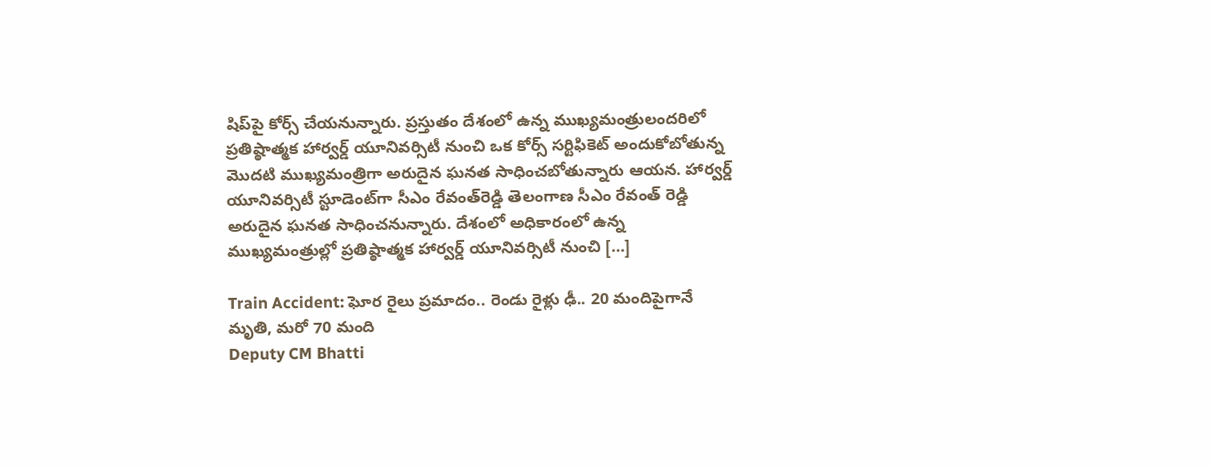షిప్‌పై కోర్స్‌ చేయనున్నారు. ప్రస్తుతం దేశంలో ఉన్న ముఖ్యమంత్రులందరిలో ప్రతిష్ఠాత్మక హార్వర్డ్ యూనివర్సిటీ నుంచి ఒక కోర్స్ సర్టిఫికెట్ అందుకోబోతున్న మొదటి ముఖ్యమంత్రిగా అరుదైన ఘనత సాధించబోతున్నారు ఆయన. హార్వర్డ్‌ యూనివర్సిటీ స్టూడెంట్‌గా సీఎం రేవంత్‌‌రెడ్డి తెలంగాణ సీఎం రేవంత్ రెడ్డి అరుదైన ఘనత సాధించనున్నారు. దేశంలో అధికారంలో ఉన్న ముఖ్యమంత్రుల్లో ప్రతిష్ఠాత్మక హార్వర్డ్ యూనివర్సిటీ నుంచి […]

Train Accident: ఘోర రైలు ప్రమాదం.. రెండు రైళ్లు ఢీ.. 20 మందిపైగానే మృతి, మరో 70 మంది
Deputy CM Bhatti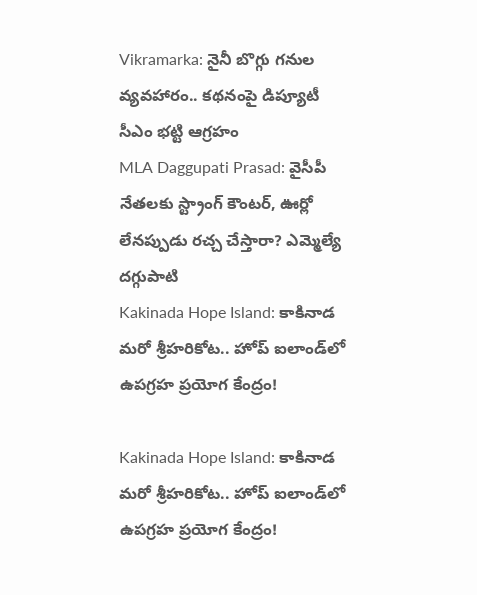Vikramarka: నైనీ బొగ్గు గనుల వ్యవహారం.. కథనంపై డిప్యూటీ సీఎం భట్టి ఆగ్రహం
MLA Daggupati Prasad: వైసీపీ నేతలకు స్ట్రాంగ్ కౌంటర్, ఊర్లో లేనప్పుడు రచ్చ చేస్తారా? ఎమ్మెల్యే దగ్గుపాటి
Kakinada Hope Island: కాకినాడ మరో శ్రీహరికోట.. హోప్ ఐలాండ్‌లో ఉపగ్రహ ప్రయోగ కేంద్రం!

Kakinada Hope Island: కాకినాడ మరో శ్రీహరికోట.. హోప్ ఐలాండ్‌లో ఉపగ్రహ ప్రయోగ కేంద్రం!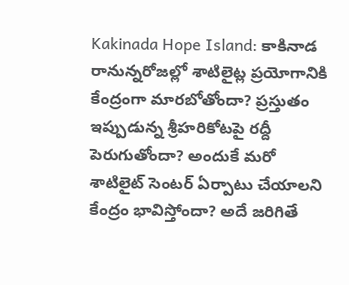Kakinada Hope Island: కాకినాడ రానున్నరోజల్లో శాటిలైట్ల ప్రయోగానికి కేంద్రంగా మారబోతోందా? ప్రస్తుతం ఇప్పుడున్న శ్రీహరికోటపై రద్దీ పెరుగుతోందా? అందుకే మరో శాటిలైట్ సెంటర్ ఏర్పాటు చేయాలని కేంద్రం భావిస్తోందా? అదే జరిగితే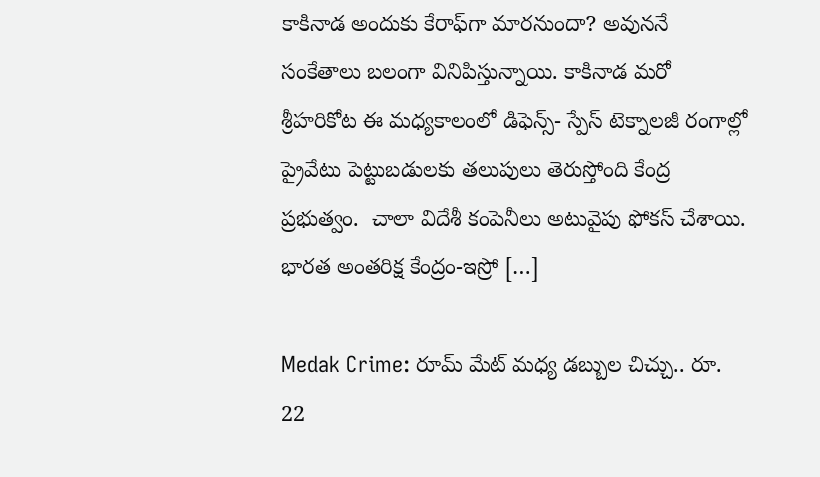కాకినాడ అందుకు కేరాఫ్‌గా మారనుందా? అవుననే సంకేతాలు బలంగా వినిపిస్తున్నాయి. కాకినాడ మరో శ్రీహరికోట ఈ మధ్యకాలంలో డిఫెన్స్- స్పేస్ టెక్నాలజీ రంగాల్లో ప్రైవేటు పెట్టుబడులకు తలుపులు తెరుస్తోంది కేంద్ర ప్రభుత్వం.  చాలా విదేశీ కంపెనీలు అటువైపు ఫోకస్ చేశాయి. భారత అంతరిక్ష కేంద్రం-ఇస్రో […]

Medak Crime: రూమ్ మేట్ మధ్య డబ్బుల చిచ్చు.. రూ. 22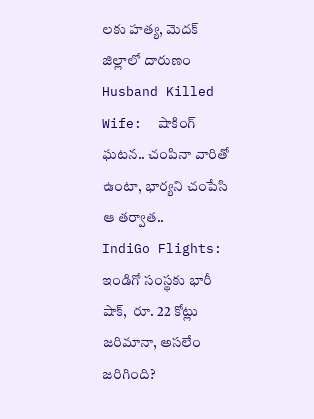లకు హత్య, మెదక్ జిల్లాలో దారుణం
Husband Killed Wife:  షాకింగ్ ఘటన.. చంపినా వారితో ఉంటా, భార్యని చంపేసి ఆ తర్వాత..
IndiGo Flights: ఇండిగో సంస్థకు భారీ షాక్,  రూ. 22 కోట్లు జరిమానా, అసలేం జరిగింది?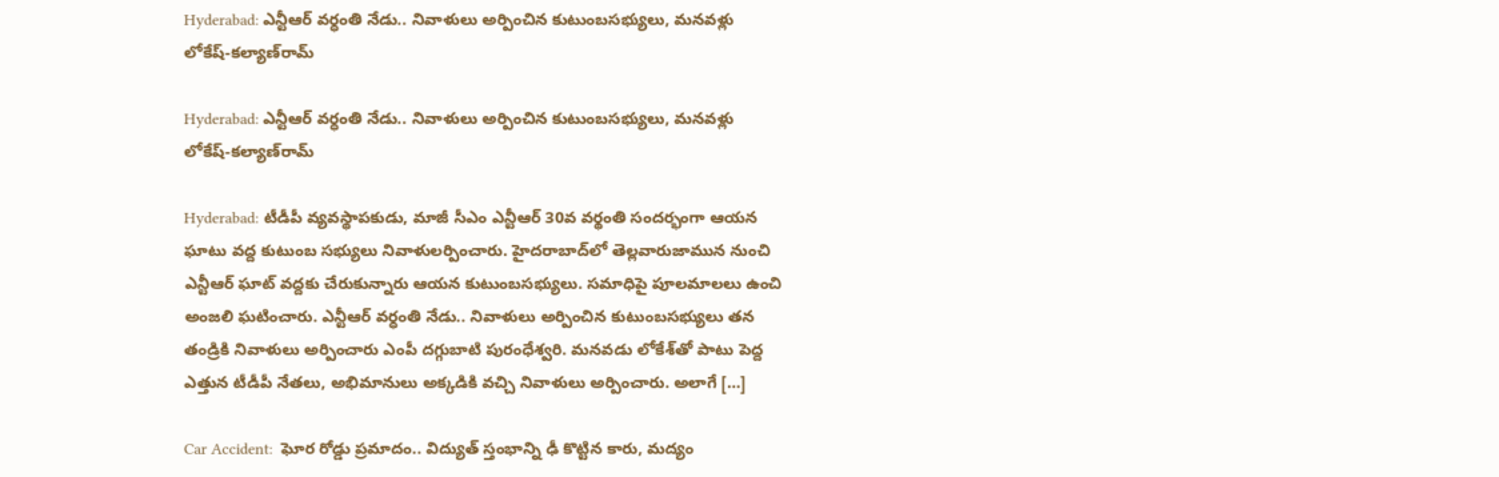Hyderabad: ఎన్టీఆర్ వర్ధంతి నేడు.. నివాళులు అర్పించిన కుటుంబసభ్యులు, మనవళ్లు లోకేష్-కల్యాణ్‌రామ్

Hyderabad: ఎన్టీఆర్ వర్ధంతి నేడు.. నివాళులు అర్పించిన కుటుంబసభ్యులు, మనవళ్లు లోకేష్-కల్యాణ్‌రామ్

Hyderabad: టీడీపీ వ్యవస్థాపకుడు, మాజీ సీఎం ఎన్టీఆర్‌ 30వ వర్థంతి సందర్భంగా ఆయన ఘాటు వద్ద కుటుంబ సభ్యులు నివాళులర్పించారు. హైదరాబాద్‌లో తెల్లవారుజామున నుంచి ఎన్టీఆర్‌ ఘాట్‌ వద్దకు చేరుకున్నారు ఆయన కుటుంబసభ్యులు. సమాధిపై పూలమాలలు ఉంచి అంజలి ఘటించారు. ఎన్టీఆర్ వర్ధంతి నేడు.. నివాళులు అర్పించిన కుటుంబసభ్యులు తన తండ్రికి నివాళులు అర్పించారు ఎంపీ దగ్గుబాటి పురంధేశ్వరి. మనవడు లోకేశ్‌తో పాటు పెద్ద ఎత్తున టీడీపీ నేతలు, అభిమానులు అక్కడికి వచ్చి నివాళులు అర్పించారు. అలాగే […]

Car Accident:  ఘోర రోడ్డు ప్రమాదం.. విద్యుత్ స్తంభాన్ని ఢీ కొట్టిన కారు, మద్యం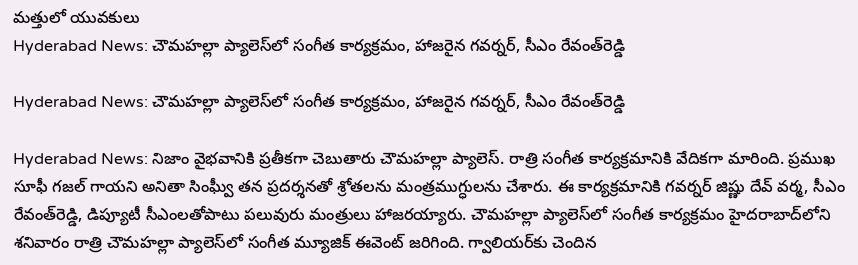మత్తులో యువకులు
Hyderabad News: చౌమహల్లా ప్యాలెస్‌లో సంగీత కార్యక్రమం, హాజరైన గవర్నర్, సీఎం రేవంత్‌రెడ్డి

Hyderabad News: చౌమహల్లా ప్యాలెస్‌లో సంగీత కార్యక్రమం, హాజరైన గవర్నర్, సీఎం రేవంత్‌రెడ్డి

Hyderabad News: నిజాం వైభవానికి ప్రతీకగా చెబుతారు చౌమహల్లా ప్యాలెస్. రాత్రి సంగీత కార్యక్రమానికి వేదికగా మారింది. ప్రముఖ సూఫీ గజల్ గాయని అనితా సింఘ్వీ తన ప్రదర్శనతో శ్రోతలను మంత్రముగ్ధులను చేశారు. ఈ కార్యక్రమానికి గవర్నర్ జిష్ణు దేవ్ వర్మ, సీఎం రేవంత్‌రెడ్డి, డిప్యూటీ సీఎంలతోపాటు పలువురు మంత్రులు హాజరయ్యారు. చౌమహల్లా ప్యాలెస్‌లో సంగీత కార్యక్రమం హైదరాబాద్‌లోని శనివారం రాత్రి చౌమహల్లా ప్యాలెస్‌లో సంగీత మ్యూజిక్ ఈవెంట్ జరిగింది. గ్వాలియర్‌కు చెందిన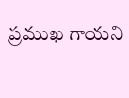ప్రముఖ గాయని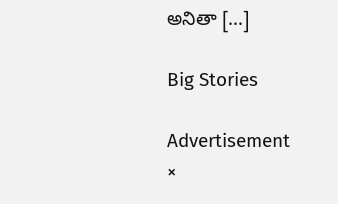అనితా […]

Big Stories

Advertisement
×